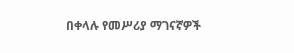በቀላሉ የመሥሪያ ማገናኛዎች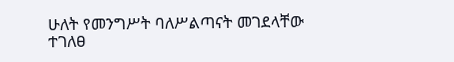ሁለት የመንግሥት ባለሥልጣናት መገደላቸው ተገለፀ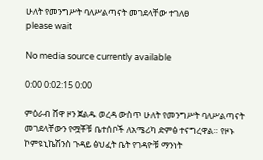ሁለት የመንግሥት ባለሥልጣናት መገደላቸው ተገለፀ
please wait

No media source currently available

0:00 0:02:15 0:00

ምዕራብ ሸዋ ዞን ጀልዱ ወረዳ ውስጥ ሁለት የመንግሥት ባለሥልጣናት መገደላቸውን የሟቾቹ ቤተሰቦች ለአሜሪካ ድምፅ ተናግረዋል። የዞኑ ኮምዩኒኬሽንስ ጉዳይ ፅህፈት ቤት የገዳዮቹ ማንነት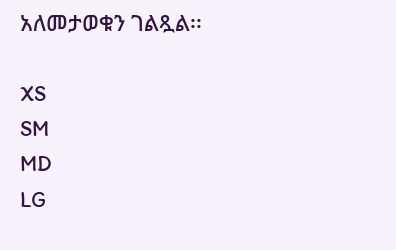አለመታወቁን ገልጿል፡፡

XS
SM
MD
LG